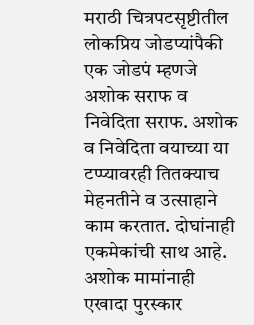मराठी चित्रपटसृष्टीतील लोकप्रिय जोडप्यांपैकी एक जोडपं म्हणजे अशोक सराफ व निवेदिता सराफ. अशोक व निवेदिता वयाच्या या टप्प्यावरही तितक्याच मेहनतीने व उत्साहाने काम करतात. दोघांनाही एकमेकांची साथ आहे. अशोक मामांनाही एखादा पुरस्कार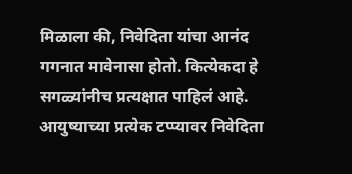मिळाला की, निवेदिता यांचा आनंद गगनात मावेनासा होतो. कित्येकदा हे सगळ्यांनीच प्रत्यक्षात पाहिलं आहे. आयुष्याच्या प्रत्येक टप्प्यावर निवेदिता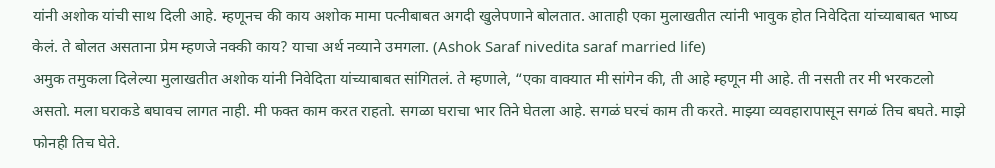यांनी अशोक यांची साथ दिली आहे. म्हणूनच की काय अशोक मामा पत्नीबाबत अगदी खुलेपणाने बोलतात. आताही एका मुलाखतीत त्यांनी भावुक होत निवेदिता यांच्याबाबत भाष्य केलं. ते बोलत असताना प्रेम म्हणजे नक्की काय? याचा अर्थ नव्याने उमगला. (Ashok Saraf nivedita saraf married life)
अमुक तमुकला दिलेल्या मुलाखतीत अशोक यांनी निवेदिता यांच्याबाबत सांगितलं. ते म्हणाले, “एका वाक्यात मी सांगेन की, ती आहे म्हणून मी आहे. ती नसती तर मी भरकटलो असतो. मला घराकडे बघावच लागत नाही. मी फक्त काम करत राहतो. सगळा घराचा भार तिने घेतला आहे. सगळं घरचं काम ती करते. माझ्या व्यवहारापासून सगळं तिच बघते. माझे फोनही तिच घेते.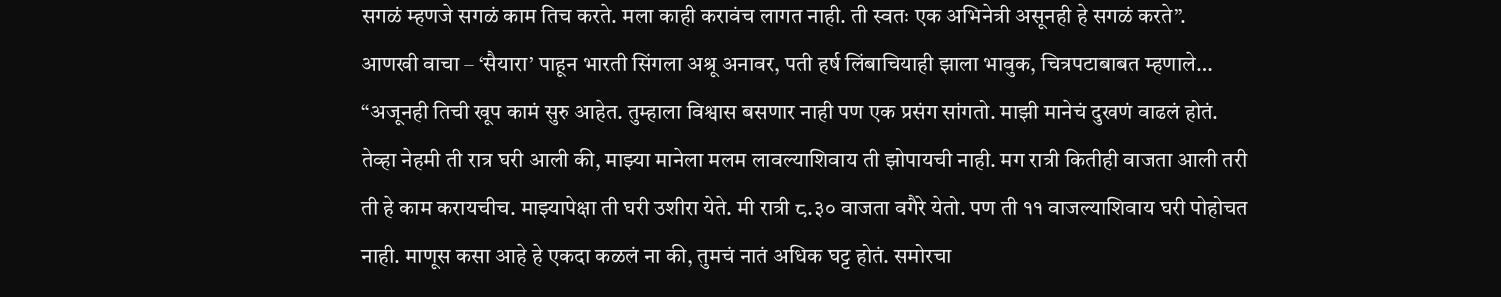सगळं म्हणजे सगळं काम तिच करते. मला काही करावंच लागत नाही. ती स्वतः एक अभिनेत्री असूनही हे सगळं करते”.
आणखी वाचा – ‘सैयारा’ पाहून भारती सिंगला अश्रू अनावर, पती हर्ष लिंबाचियाही झाला भावुक, चित्रपटाबाबत म्हणाले…
“अजूनही तिची खूप कामं सुरु आहेत. तुम्हाला विश्वास बसणार नाही पण एक प्रसंग सांगतो. माझी मानेचं दुखणं वाढलं होतं. तेव्हा नेहमी ती रात्र घरी आली की, माझ्या मानेला मलम लावल्याशिवाय ती झोपायची नाही. मग रात्री कितीही वाजता आली तरी ती हे काम करायचीच. माझ्यापेक्षा ती घरी उशीरा येते. मी रात्री ८.३० वाजता वगैरे येतो. पण ती ११ वाजल्याशिवाय घरी पोहोचत नाही. माणूस कसा आहे हे एकदा कळलं ना की, तुमचं नातं अधिक घट्ट होतं. समोरचा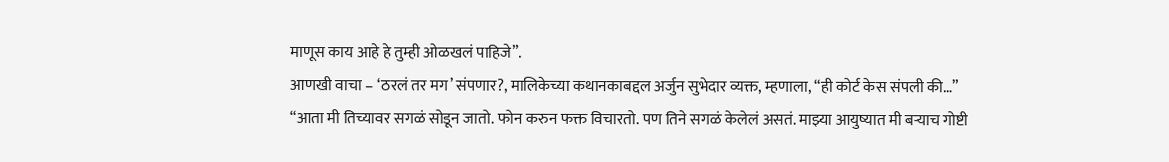माणूस काय आहे हे तुम्ही ओळखलं पाहिजे”.
आणखी वाचा – ‘ठरलं तर मग’ संपणार?, मालिकेच्या कथानकाबद्दल अर्जुन सुभेदार व्यक्त, म्हणाला, “ही कोर्ट केस संपली की…”
“आता मी तिच्यावर सगळं सोडून जातो. फोन करुन फक्त विचारतो. पण तिने सगळं केलेलं असतं. माझ्या आयुष्यात मी बऱ्याच गोष्टी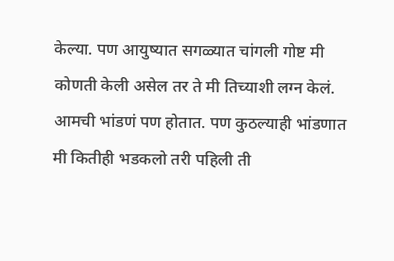केल्या. पण आयुष्यात सगळ्यात चांगली गोष्ट मी कोणती केली असेल तर ते मी तिच्याशी लग्न केलं. आमची भांडणं पण होतात. पण कुठल्याही भांडणात मी कितीही भडकलो तरी पहिली ती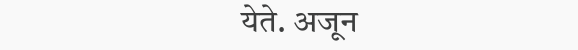येते. अजून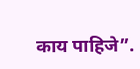काय पाहिजे”.